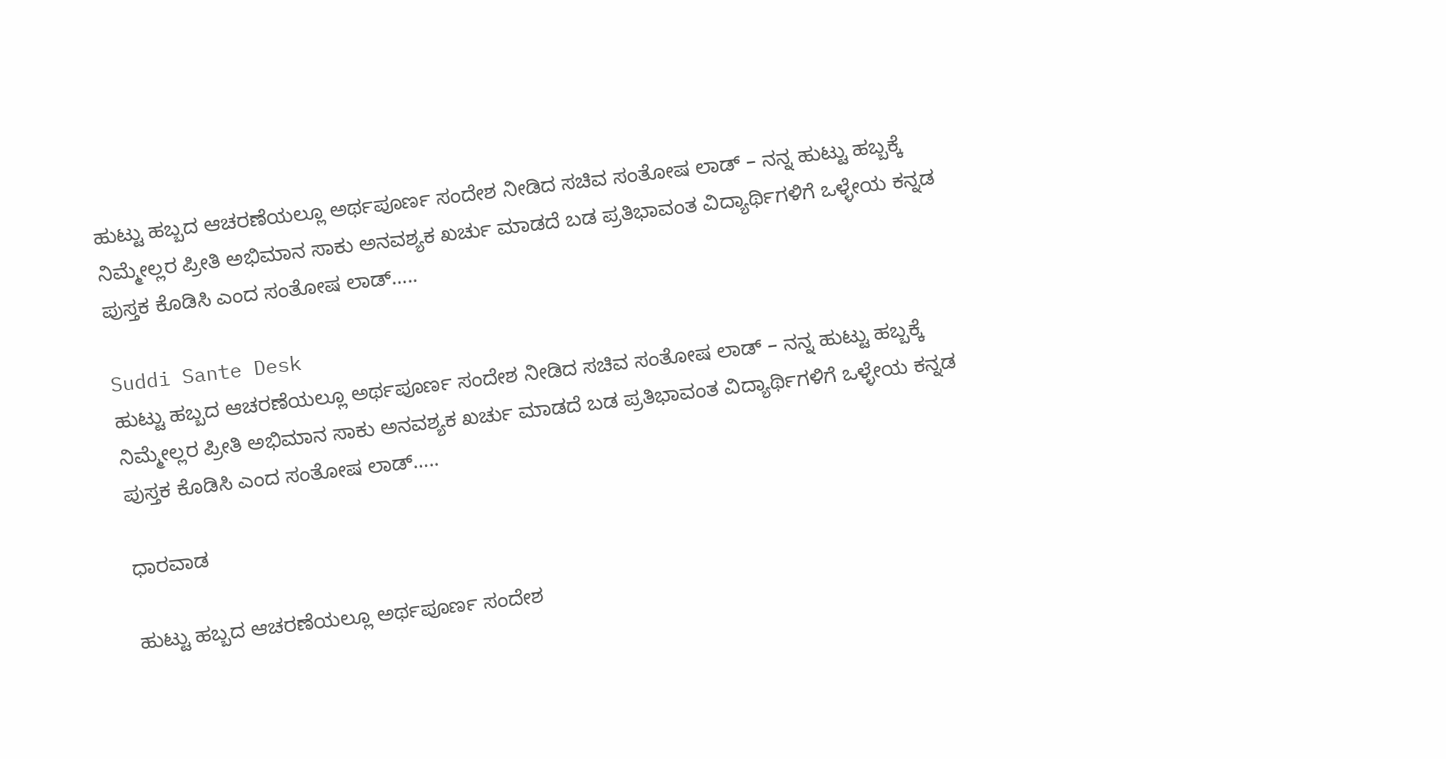ಹುಟ್ಟು ಹಬ್ಬದ ಆಚರಣೆಯಲ್ಲೂ ಅರ್ಥಪೂರ್ಣ ಸಂದೇಶ ನೀಡಿದ ಸಚಿವ ಸಂತೋಷ ಲಾಡ್ – ನನ್ನ ಹುಟ್ಟು ಹಬ್ಬಕ್ಕೆ ನಿಮ್ಮೇಲ್ಲರ ಪ್ರೀತಿ ಅಭಿಮಾನ ಸಾಕು ಅನವಶ್ಯಕ ಖರ್ಚು ಮಾಡದೆ ಬಡ ಪ್ರತಿಭಾವಂತ ವಿದ್ಯಾರ್ಥಿಗಳಿಗೆ ಒಳ್ಳೇಯ ಕನ್ನಡ ಪುಸ್ತಕ ಕೊಡಿಸಿ ಎಂದ ಸಂತೋಷ ಲಾಡ್…..

Suddi Sante Desk
ಹುಟ್ಟು ಹಬ್ಬದ ಆಚರಣೆಯಲ್ಲೂ ಅರ್ಥಪೂರ್ಣ ಸಂದೇಶ ನೀಡಿದ ಸಚಿವ ಸಂತೋಷ ಲಾಡ್ – ನನ್ನ ಹುಟ್ಟು ಹಬ್ಬಕ್ಕೆ ನಿಮ್ಮೇಲ್ಲರ ಪ್ರೀತಿ ಅಭಿಮಾನ ಸಾಕು ಅನವಶ್ಯಕ ಖರ್ಚು ಮಾಡದೆ ಬಡ ಪ್ರತಿಭಾವಂತ ವಿದ್ಯಾರ್ಥಿಗಳಿಗೆ ಒಳ್ಳೇಯ ಕನ್ನಡ ಪುಸ್ತಕ ಕೊಡಿಸಿ ಎಂದ ಸಂತೋಷ ಲಾಡ್…..

ಧಾರವಾಡ

ಹುಟ್ಟು ಹಬ್ಬದ ಆಚರಣೆಯಲ್ಲೂ ಅರ್ಥಪೂರ್ಣ ಸಂದೇಶ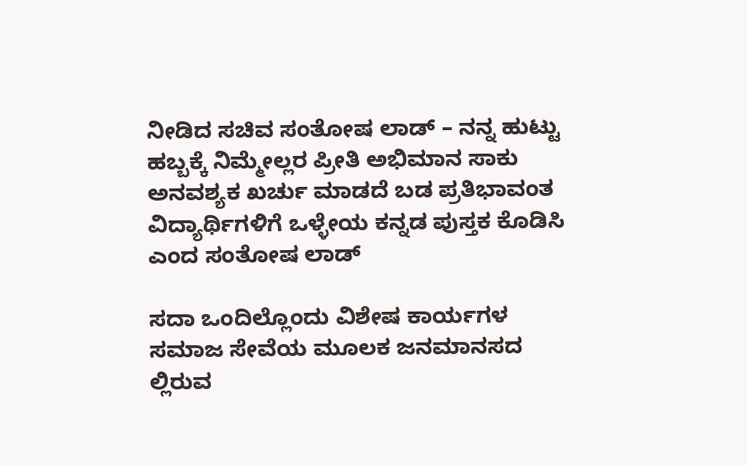ನೀಡಿದ ಸಚಿವ ಸಂತೋಷ ಲಾಡ್ – ನನ್ನ ಹುಟ್ಟು ಹಬ್ಬಕ್ಕೆ ನಿಮ್ಮೇಲ್ಲರ ಪ್ರೀತಿ ಅಭಿಮಾನ ಸಾಕು ಅನವಶ್ಯಕ ಖರ್ಚು ಮಾಡದೆ ಬಡ ಪ್ರತಿಭಾವಂತ ವಿದ್ಯಾರ್ಥಿಗಳಿಗೆ ಒಳ್ಳೇಯ ಕನ್ನಡ ಪುಸ್ತಕ ಕೊಡಿಸಿ ಎಂದ ಸಂತೋಷ ಲಾಡ್

ಸದಾ ಒಂದಿಲ್ಲೊಂದು ವಿಶೇಷ ಕಾರ್ಯಗಳ ಸಮಾಜ ಸೇವೆಯ ಮೂಲಕ ಜನಮಾನಸದ ಲ್ಲಿರುವ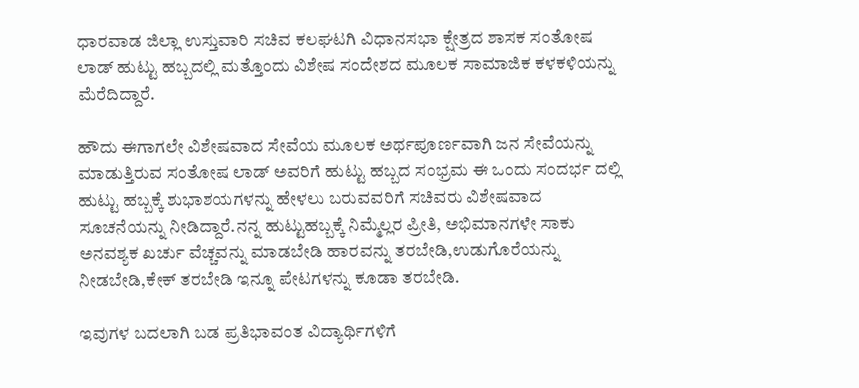ಧಾರವಾಡ ಜಿಲ್ಲಾ ಉಸ್ತುವಾರಿ ಸಚಿವ ಕಲಘಟಗಿ ವಿಧಾನಸಭಾ ಕ್ಷೇತ್ರದ ಶಾಸಕ ಸಂತೋಷ ಲಾಡ್ ಹುಟ್ಟು ಹಬ್ಬದಲ್ಲಿ ಮತ್ತೊಂದು ವಿಶೇಷ ಸಂದೇಶದ ಮೂಲಕ ಸಾಮಾಜಿಕ ಕಳಕಳಿಯನ್ನು ಮೆರೆದಿದ್ದಾರೆ.

ಹೌದು ಈಗಾಗಲೇ ವಿಶೇಷವಾದ ಸೇವೆಯ ಮೂಲಕ ಅರ್ಥಪೂರ್ಣವಾಗಿ ಜನ ಸೇವೆಯನ್ನು ಮಾಡುತ್ತಿರುವ ಸಂತೋಷ ಲಾಡ್ ಅವರಿಗೆ ಹುಟ್ಟು ಹಬ್ಬದ ಸಂಭ್ರಮ ಈ ಒಂದು ಸಂದರ್ಭ ದಲ್ಲಿ ಹುಟ್ಟು ಹಬ್ಬಕ್ಕೆ ಶುಭಾಶಯಗಳನ್ನು ಹೇಳಲು ಬರುವವರಿಗೆ ಸಚಿವರು ವಿಶೇಷವಾದ ಸೂಚನೆಯನ್ನು ನೀಡಿದ್ದಾರೆ.ನನ್ನ ಹುಟ್ಟುಹಬ್ಬಕ್ಕೆ ನಿಮ್ಮೆಲ್ಲರ ಪ್ರೀತಿ, ಅಭಿಮಾನಗಳೇ ಸಾಕು ಅನವಶ್ಯಕ ಖರ್ಚು ವೆಚ್ಚವನ್ನು ಮಾಡಬೇಡಿ ಹಾರವನ್ನು ತರಬೇಡಿ,ಉಡುಗೊರೆಯನ್ನು ನೀಡಬೇಡಿ,ಕೇಕ್ ತರಬೇಡಿ ಇನ್ನೂ ಪೇಟಗಳನ್ನು ಕೂಡಾ ತರಬೇಡಿ.

ಇವುಗಳ ಬದಲಾಗಿ ಬಡ ಪ್ರತಿಭಾವಂತ ವಿದ್ಯಾರ್ಥಿಗಳಿಗೆ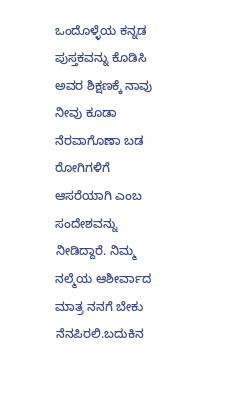ಒಂದೊಳ್ಳೆಯ ಕನ್ನಡ ಪುಸ್ತಕವನ್ನು ಕೊಡಿಸಿ ಅವರ ಶಿಕ್ಷಣಕ್ಕೆ ನಾವು ನೀವು ಕೂಡಾ ನೆರವಾಗೊಣಾ ಬಡ ರೋಗಿಗಳಿಗೆ ಆಸರೆಯಾಗಿ ಎಂಬ ಸಂದೇಶವನ್ನು ನೀಡಿದ್ದಾರೆ. ನಿಮ್ಮ ನಲ್ಮೆಯ ಆಶೀರ್ವಾದ ಮಾತ್ರ ನನಗೆ ಬೇಕು ನೆನಪಿರಲಿ.ಬದುಕಿನ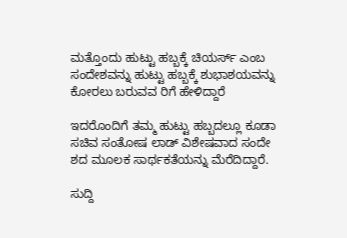ಮತ್ತೊಂದು ಹುಟ್ಟು ಹಬ್ಬಕ್ಕೆ ಚಿಯರ್ಸ್ ಎಂಬ ಸಂದೇಶವನ್ನು ಹುಟ್ಟು ಹಬ್ಬಕ್ಕೆ ಶುಭಾಶಯವನ್ನು ಕೋರಲು ಬರುವವ ರಿಗೆ ಹೇಳಿದ್ದಾರೆ

ಇದರೊಂದಿಗೆ ತಮ್ಮ ಹುಟ್ಟು ಹಬ್ಬದಲ್ಲೂ ಕೂಡಾ ಸಚಿವ ಸಂತೋಷ ಲಾಡ್ ವಿಶೇಷವಾದ ಸಂದೇ ಶದ ಮೂಲಕ ಸಾರ್ಥಕತೆಯನ್ನು ಮೆರೆದಿದ್ದಾರೆ.

ಸುದ್ದಿ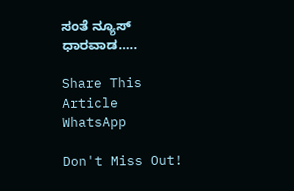ಸಂತೆ ನ್ಯೂಸ್ ಧಾರವಾಡ…..

Share This Article
WhatsApp

Don't Miss Out!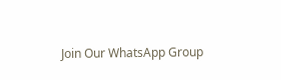Join Our WhatsApp Group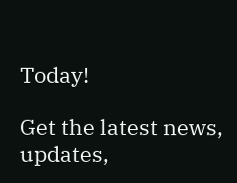Today!

Get the latest news, updates,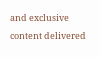and exclusive content delivered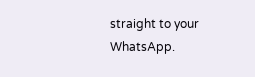straight to your WhatsApp.